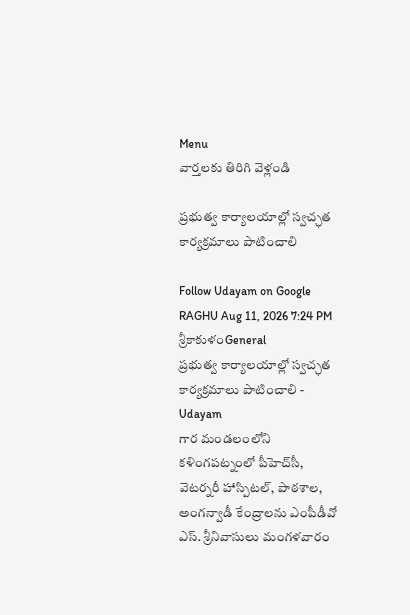Menu
వార్తలకు తిరిగి వెళ్లండి

ప్రభుత్వ కార్యాలయాల్లో స్వచ్ఛత కార్యక్రమాలు పాటించాలి

Follow Udayam on Google
RAGHU Aug 11, 2026 7:24 PM శ్రీకాకుళంGeneral
ప్రభుత్వ కార్యాలయాల్లో స్వచ్ఛత కార్యక్రమాలు పాటించాలి - Udayam
గార మండలంలోని కళింగపట్నంలో పీహెచ్‌సీ, వెటర్నరీ హాస్పిటల్‌, పాఠశాల, అంగన్వాడీ కేంద్రాలను ఎంపీడీవో ఎస్‌. శ్రీనివాసులు మంగళవారం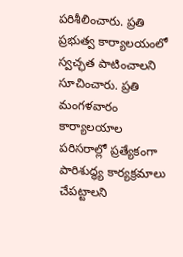పరిశీలించారు. ప్రతి ప్రభుత్వ కార్యాలయంలో స్వచ్ఛత పాటించాలని సూచించారు. ప్రతి మంగళవారం కార్యాలయాల పరిసరాల్లో ప్రత్యేకంగా పారిశుద్ధ్య కార్యక్రమాలు చేపట్టాలని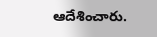ఆదేశించారు.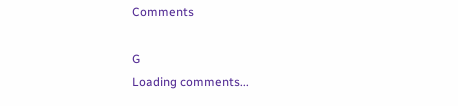Comments

G
Loading comments...